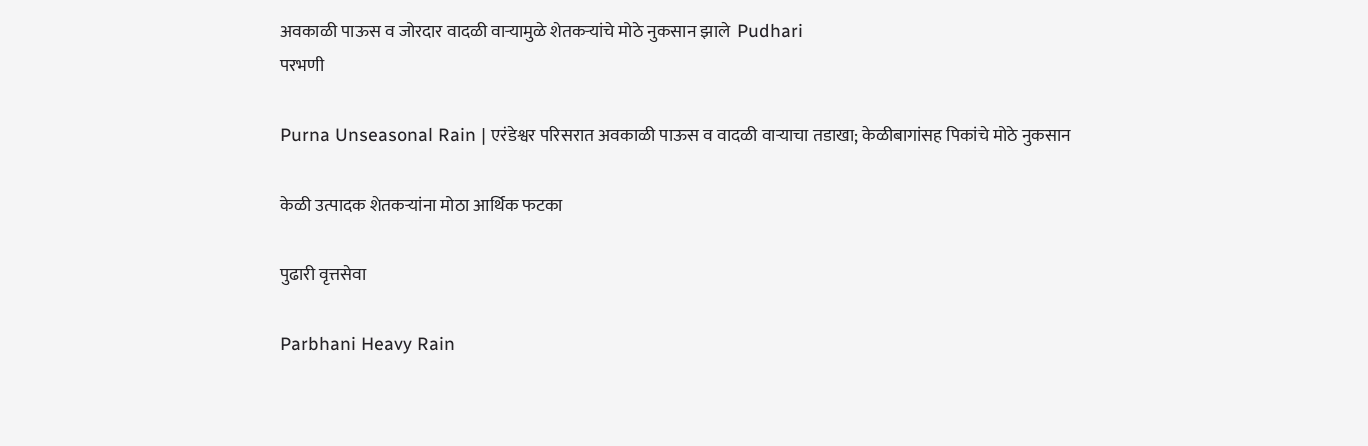अवकाळी पाऊस व जोरदार वादळी वाऱ्यामुळे शेतकऱ्यांचे मोठे नुकसान झाले  Pudhari
परभणी

Purna Unseasonal Rain | एरंडेश्वर परिसरात अवकाळी पाऊस व वादळी वाऱ्याचा तडाखा; केळीबागांसह पिकांचे मोठे नुकसान

केळी उत्पादक शेतकऱ्यांना मोठा आर्थिक फटका

पुढारी वृत्तसेवा

Parbhani Heavy Rain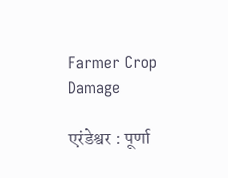Farmer Crop Damage

एरंडेश्वर : पूर्णा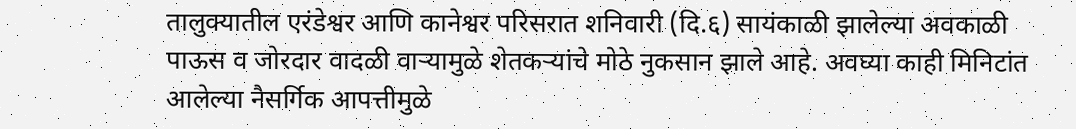तालुक्यातील एरंडेश्वर आणि कानेश्वर परिसरात शनिवारी (दि.६) सायंकाळी झालेल्या अवकाळी पाऊस व जोरदार वादळी वाऱ्यामुळे शेतकऱ्यांचे मोठे नुकसान झाले आहे. अवघ्या काही मिनिटांत आलेल्या नैसर्गिक आपत्तीमुळे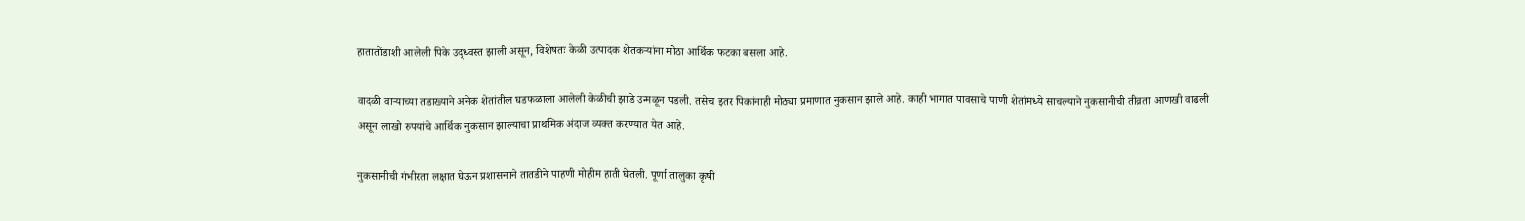हातातोंडाशी आलेली पिके उद्ध्वस्त झाली असून, विशेषतः केळी उत्पादक शेतकऱ्यांना मोठा आर्थिक फटका बसला आहे.

वादळी वाऱ्याच्या तडाख्याने अनेक शेतांतील घडफळाला आलेली केळीची झाडे उन्मळून पडली. तसेच इतर पिकांनाही मोठ्या प्रमाणात नुकसान झाले आहे. काही भागात पावसाचे पाणी शेतांमध्ये साचल्याने नुकसानीची तीव्रता आणखी वाढली असून लाखो रुपयांचे आर्थिक नुकसान झाल्याचा प्राथमिक अंदाज व्यक्त करण्यात येत आहे.

नुकसानीची गंभीरता लक्षात घेऊन प्रशासनाने तातडीने पाहणी मोहीम हाती घेतली. पूर्णा तालुका कृषी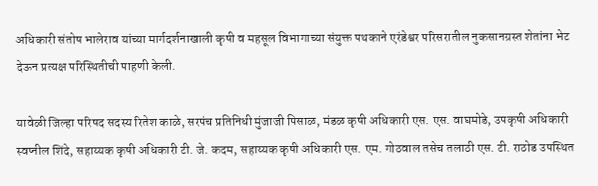अधिकारी संतोष भालेराव यांच्या मार्गदर्शनाखाली कृषी व महसूल विभागाच्या संयुक्त पथकाने एरंडेश्वर परिसरातील नुकसानग्रस्त शेतांना भेट देऊन प्रत्यक्ष परिस्थितीची पाहणी केली.

यावेळी जिल्हा परिषद सदस्य रितेश काळे, सरपंच प्रतिनिधी मुंजाजी पिसाळ, मंडळ कृषी अधिकारी एस. एस. वाघमोडे, उपकृषी अधिकारी स्वप्नील शिंदे, सहाय्यक कृषी अधिकारी टी. जे. कदम, सहाय्यक कृषी अधिकारी एस. एम. गोठवाल तसेच तलाठी एस. टी. राठोड उपस्थित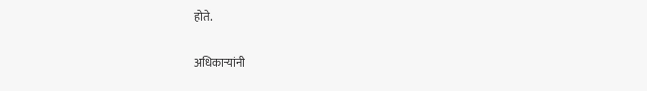होते.

अधिकाऱ्यांनी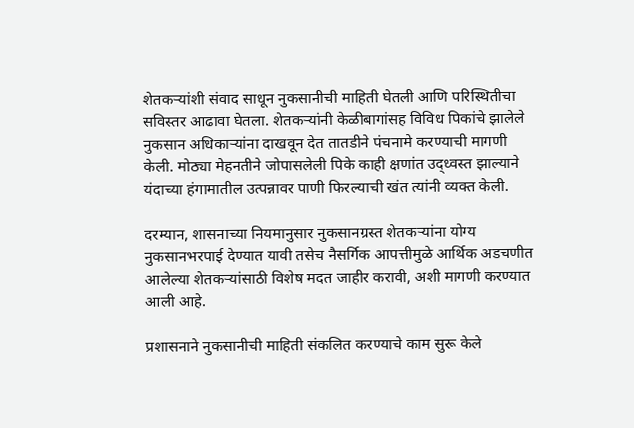शेतकऱ्यांशी संवाद साधून नुकसानीची माहिती घेतली आणि परिस्थितीचा सविस्तर आढावा घेतला. शेतकऱ्यांनी केळीबागांसह विविध पिकांचे झालेले नुकसान अधिकाऱ्यांना दाखवून देत तातडीने पंचनामे करण्याची मागणी केली. मोठ्या मेहनतीने जोपासलेली पिके काही क्षणांत उद्ध्वस्त झाल्याने यंदाच्या हंगामातील उत्पन्नावर पाणी फिरल्याची खंत त्यांनी व्यक्त केली.

दरम्यान, शासनाच्या नियमानुसार नुकसानग्रस्त शेतकऱ्यांना योग्य नुकसानभरपाई देण्यात यावी तसेच नैसर्गिक आपत्तीमुळे आर्थिक अडचणीत आलेल्या शेतकऱ्यांसाठी विशेष मदत जाहीर करावी, अशी मागणी करण्यात आली आहे.

प्रशासनाने नुकसानीची माहिती संकलित करण्याचे काम सुरू केले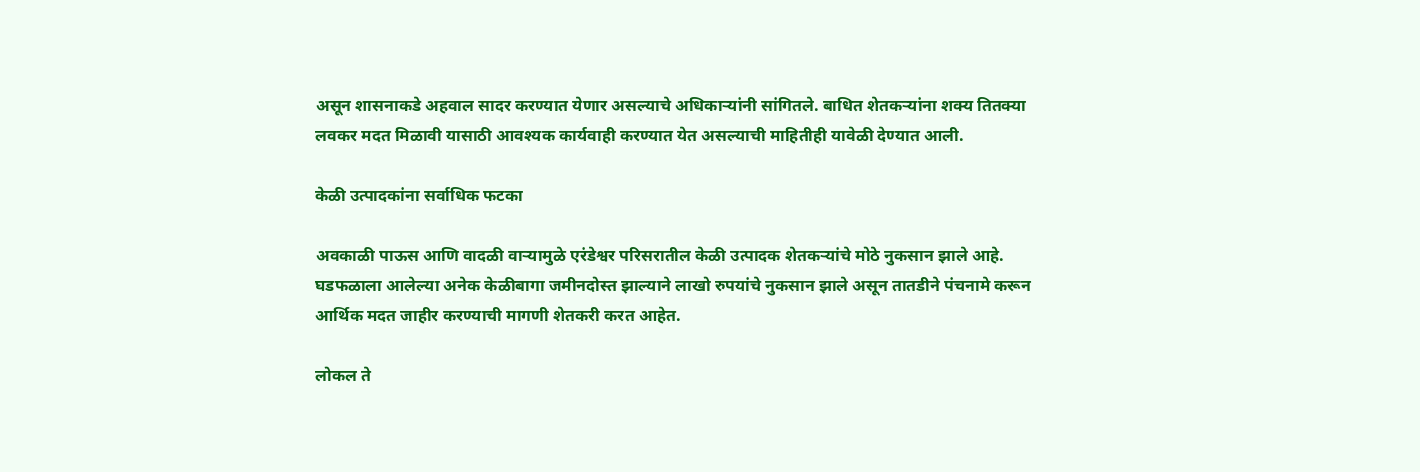असून शासनाकडे अहवाल सादर करण्यात येणार असल्याचे अधिकाऱ्यांनी सांगितले. बाधित शेतकऱ्यांना शक्य तितक्या लवकर मदत मिळावी यासाठी आवश्यक कार्यवाही करण्यात येत असल्याची माहितीही यावेळी देण्यात आली.

केळी उत्पादकांना सर्वाधिक फटका

अवकाळी पाऊस आणि वादळी वाऱ्यामुळे एरंडेश्वर परिसरातील केळी उत्पादक शेतकऱ्यांचे मोठे नुकसान झाले आहे. घडफळाला आलेल्या अनेक केळीबागा जमीनदोस्त झाल्याने लाखो रुपयांचे नुकसान झाले असून तातडीने पंचनामे करून आर्थिक मदत जाहीर करण्याची मागणी शेतकरी करत आहेत.

लोकल ते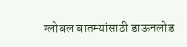ग्लोबल बातम्यांसाठी डाऊनलोड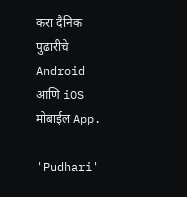करा दैनिक पुढारीचे Android आणि iOS मोबाईल App.

'Pudhari'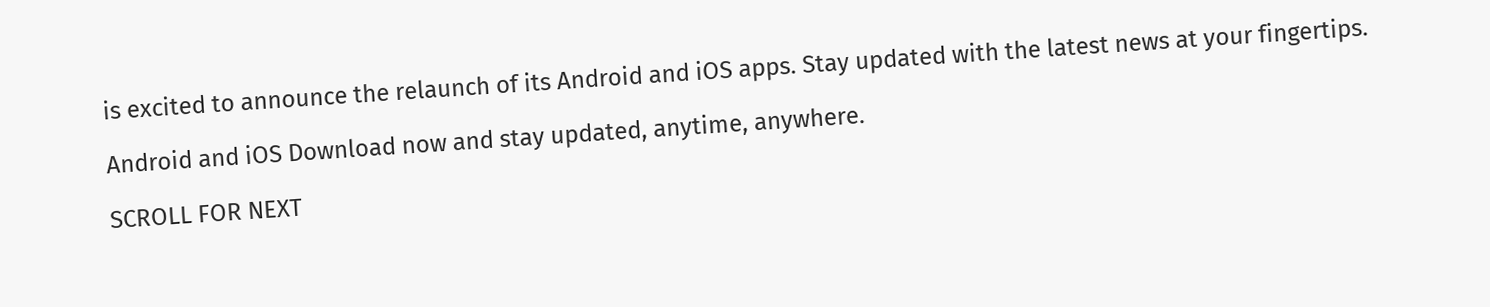is excited to announce the relaunch of its Android and iOS apps. Stay updated with the latest news at your fingertips.

Android and iOS Download now and stay updated, anytime, anywhere.

SCROLL FOR NEXT